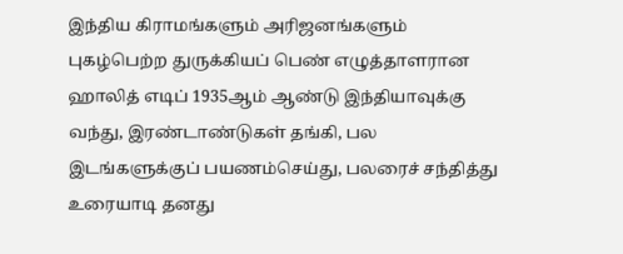இந்திய கிராமங்களும் அரிஜனங்களும்
புகழ்பெற்ற துருக்கியப் பெண் எழுத்தாளரான ஹாலித் எடிப் 1935ஆம் ஆண்டு இந்தியாவுக்கு வந்து, இரண்டாண்டுகள் தங்கி, பல இடங்களுக்குப் பயணம்செய்து, பலரைச் சந்தித்து உரையாடி தனது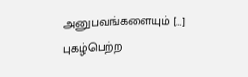அனுபவங்களையும் […]
புகழ்பெற்ற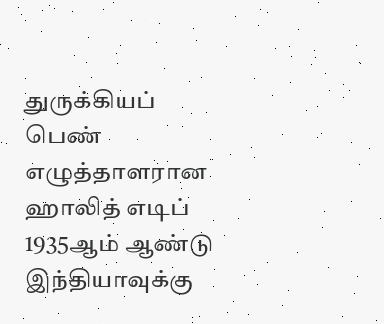துருக்கியப் பெண் எழுத்தாளரான ஹாலித் எடிப் 1935ஆம் ஆண்டு இந்தியாவுக்கு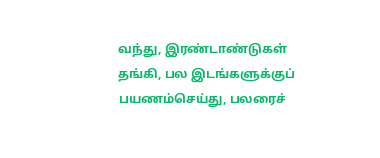வந்து, இரண்டாண்டுகள் தங்கி, பல இடங்களுக்குப் பயணம்செய்து, பலரைச்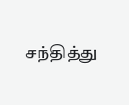சந்தித்து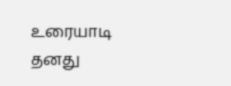உரையாடி தனது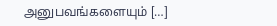அனுபவங்களையும் […]